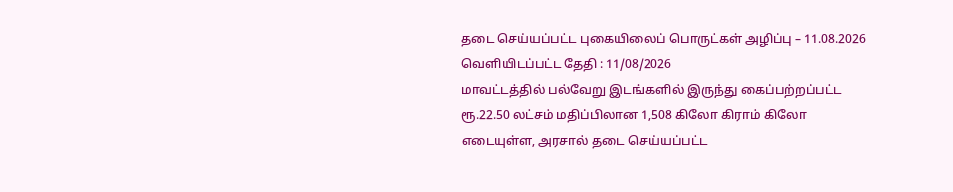தடை செய்யப்பட்ட புகையிலைப் பொருட்கள் அழிப்பு – 11.08.2026
வெளியிடப்பட்ட தேதி : 11/08/2026
மாவட்டத்தில் பல்வேறு இடங்களில் இருந்து கைப்பற்றப்பட்ட ரூ.22.50 லட்சம் மதிப்பிலான 1,508 கிலோ கிராம் கிலோ எடையுள்ள, அரசால் தடை செய்யப்பட்ட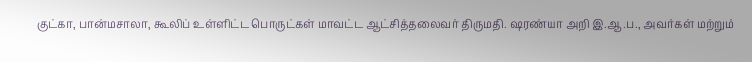குட்கா, பான்மசாலா, கூலிப் உள்ளிட்ட பொருட்கள் மாவட்ட ஆட்சித்தலைவர் திருமதி. ஷரண்யா அறி இ.ஆ.ப., அவர்கள் மற்றும்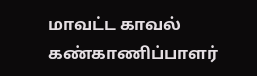மாவட்ட காவல் கண்காணிப்பாளர்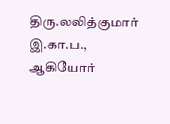திரு.லலித்குமார் இ.கா.ப., ஆகியோர்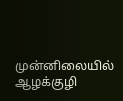முன்னிலையில் ஆழக்குழி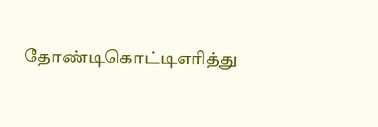தோண்டிகொட்டிஎரித்து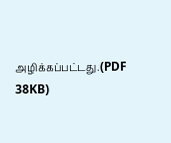அழிக்கப்பட்டது.(PDF 38KB)